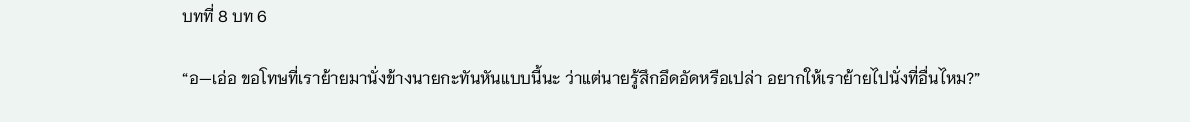บทที่ 8 บท 6

“อ—เอ่อ ขอโทษที่เราย้ายมานั่งข้างนายกะทันหันแบบนี้นะ ว่าแต่นายรู้สึกอึดอัดหรือเปล่า อยากให้เราย้ายไปนั่งที่อื่นไหม?”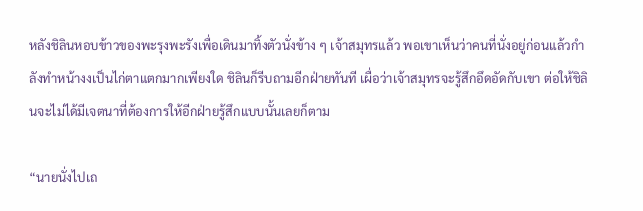หลังชิลินหอบข้าวของพะรุงพะรังเพื่อเดินมาทิ้งตัวนั่งข้าง ๆ เจ้าสมุทรแล้ว พอเขาเห็นว่าคนที่นั่งอยู่ก่อนแล้วกำลังทำหน้างงเป็นไก่ตาแตกมากเพียงใด ชิลินก็รีบถามอีกฝ่ายทันที เผื่อว่าเจ้าสมุทรจะรู้สึกอึดอัดกับเขา ต่อให้ชิลินจะไม่ได้มีเจตนาที่ต้องการให้อีกฝ่ายรู้สึกแบบนั้นเลยก็ตาม

“นายนั่งไปเถ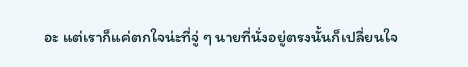อะ แต่เราก็แค่ตกใจน่ะที่จู่ ๆ นายที่นั่งอยู่ตรงนั้นก็เปลี่ยนใจ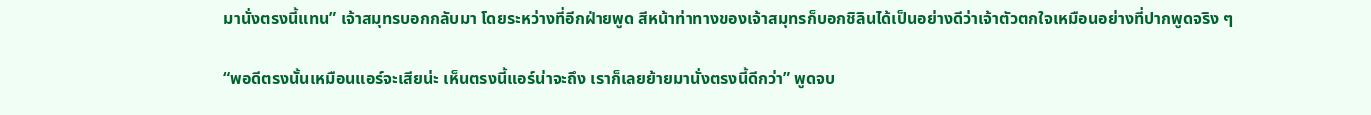มานั่งตรงนี้แทน” เจ้าสมุทรบอกกลับมา โดยระหว่างที่อีกฝ่ายพูด สีหน้าท่าทางของเจ้าสมุทรก็บอกชิลินได้เป็นอย่างดีว่าเจ้าตัวตกใจเหมือนอย่างที่ปากพูดจริง ๆ

“พอดีตรงนั้นเหมือนแอร์จะเสียน่ะ เห็นตรงนี้แอร์น่าจะถึง เราก็เลยย้ายมานั่งตรงนี้ดีกว่า” พูดจบ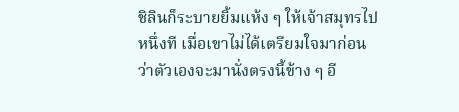ชิลินก็ระบายยิ้มแห้ง ๆ ให้เจ้าสมุทรไปหนึ่งที เมื่อเขาไม่ได้เตรียมใจมาก่อนว่าตัวเองจะมานั่งตรงนี้ข้าง ๆ อี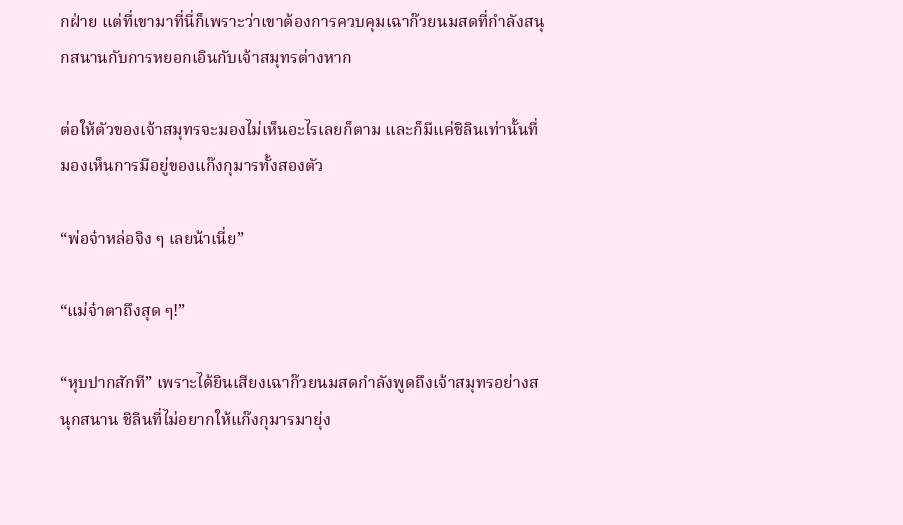กฝ่าย แต่ที่เขามาที่นี่ก็เพราะว่าเขาต้องการควบคุมเฉาก๊วยนมสดที่กำลังสนุกสนานกับการหยอกเอินกับเจ้าสมุทรต่างหาก

ต่อให้ตัวของเจ้าสมุทรจะมองไม่เห็นอะไรเลยก็ตาม และก็มีแค่ชิลินเท่านั้นที่มองเห็นการมีอยู่ของแก๊งกุมารทั้งสองตัว

“พ่อจ๋าหล่อจิง ๆ เลยน้าเนี่ย”

“แม่จ๋าตาถึงสุด ๆ!”

“หุบปากสักที” เพราะได้ยินเสียงเฉาก๊วยนมสดกำลังพูดถึงเจ้าสมุทรอย่างสนุกสนาน ชิลินที่ไม่อยากให้แก๊งกุมารมายุ่ง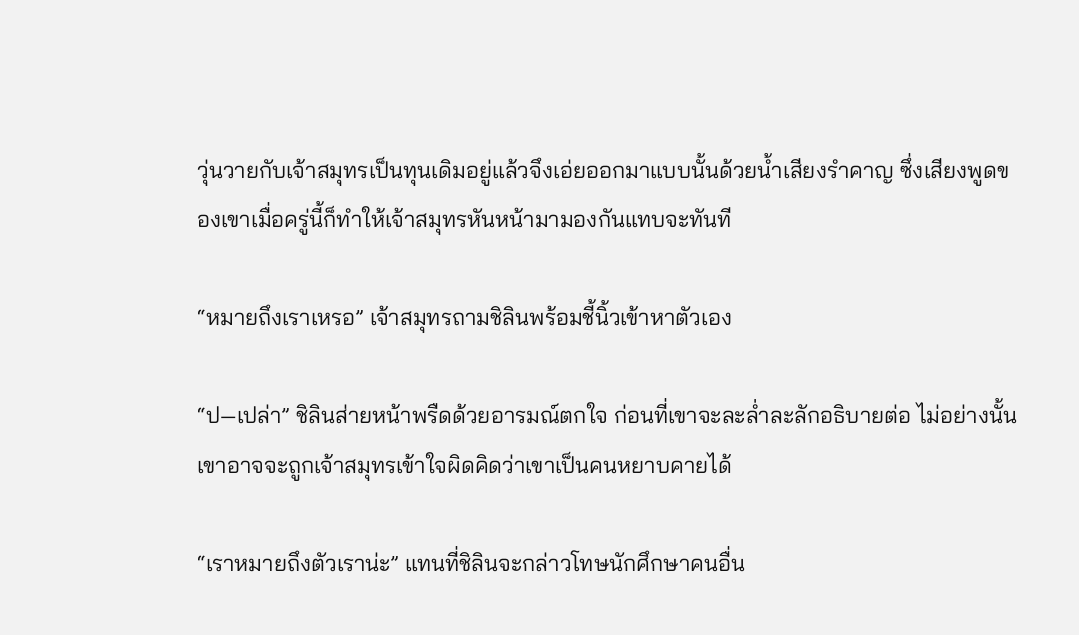วุ่นวายกับเจ้าสมุทรเป็นทุนเดิมอยู่แล้วจึงเอ่ยออกมาแบบนั้นด้วยน้ำเสียงรำคาญ ซึ่งเสียงพูดของเขาเมื่อครู่นี้ก็ทำให้เจ้าสมุทรหันหน้ามามองกันแทบจะทันที

“หมายถึงเราเหรอ” เจ้าสมุทรถามชิลินพร้อมชี้นิ้วเข้าหาตัวเอง

“ป—เปล่า” ชิลินส่ายหน้าพรืดด้วยอารมณ์ตกใจ ก่อนที่เขาจะละล่ำละลักอธิบายต่อ ไม่อย่างนั้นเขาอาจจะถูกเจ้าสมุทรเข้าใจผิดคิดว่าเขาเป็นคนหยาบคายได้

“เราหมายถึงตัวเราน่ะ” แทนที่ชิลินจะกล่าวโทษนักศึกษาคนอื่น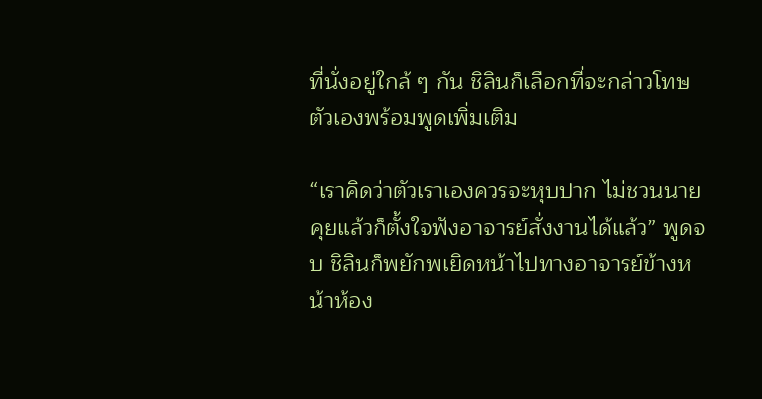ที่นั่งอยู่ใกล้ ๆ กัน ชิลินก็เลือกที่จะกล่าวโทษตัวเองพร้อมพูดเพิ่มเติม

“เราคิดว่าตัวเราเองควรจะหุบปาก ไม่ชวนนายคุยแล้วก็ตั้งใจฟังอาจารย์สั่งงานได้แล้ว” พูดจบ ชิลินก็พยักพเยิดหน้าไปทางอาจารย์ข้างหน้าห้อง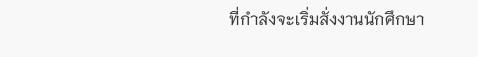ที่กำลังจะเริ่มสั่งงานนักศึกษา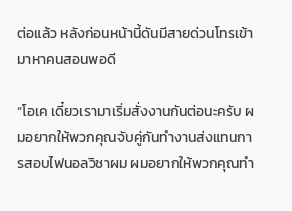ต่อแล้ว หลังก่อนหน้านี้ดันมีสายด่วนโทรเข้ามาหาคนสอนพอดี

“โอเค เดี๋ยวเรามาเริ่มสั่งงานกันต่อนะครับ ผมอยากให้พวกคุณจับคู่กันทำงานส่งแทนการสอบไฟนอลวิชาผม ผมอยากให้พวกคุณทำ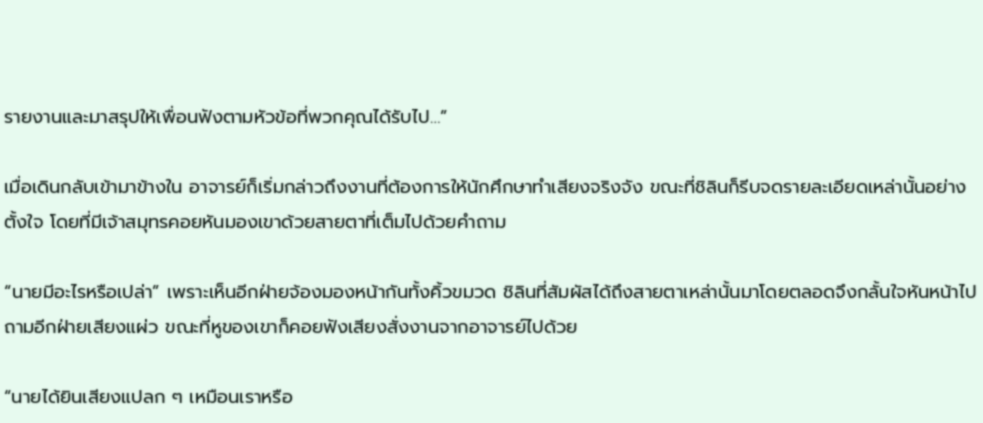รายงานและมาสรุปให้เพื่อนฟังตามหัวข้อที่พวกคุณได้รับไป…”

เมื่อเดินกลับเข้ามาข้างใน อาจารย์ก็เริ่มกล่าวถึงงานที่ต้องการให้นักศึกษาทำเสียงจริงจัง ขณะที่ชิลินก็รีบจดรายละเอียดเหล่านั้นอย่างตั้งใจ โดยที่มีเจ้าสมุทรคอยหันมองเขาด้วยสายตาที่เต็มไปด้วยคำถาม

“นายมีอะไรหรือเปล่า” เพราะเห็นอีกฝ่ายจ้องมองหน้ากันทั้งคิ้วขมวด ชิลินที่สัมผัสได้ถึงสายตาเหล่านั้นมาโดยตลอดจึงกลั้นใจหันหน้าไปถามอีกฝ่ายเสียงแผ่ว ขณะที่หูของเขาก็คอยฟังเสียงสั่งงานจากอาจารย์ไปด้วย

“นายได้ยินเสียงแปลก ๆ เหมือนเราหรือ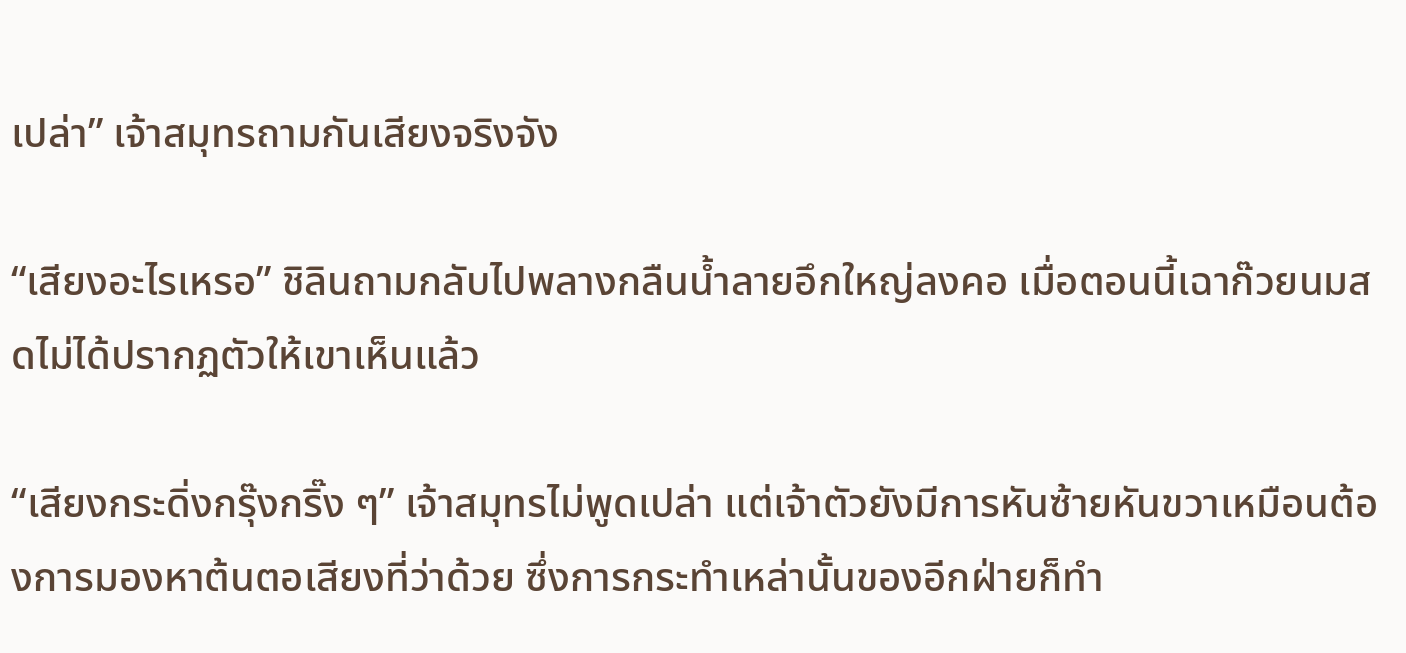เปล่า” เจ้าสมุทรถามกันเสียงจริงจัง

“เสียงอะไรเหรอ” ชิลินถามกลับไปพลางกลืนน้ำลายอึกใหญ่ลงคอ เมื่อตอนนี้เฉาก๊วยนมสดไม่ได้ปรากฏตัวให้เขาเห็นแล้ว

“เสียงกระดิ่งกรุ๊งกริ๊ง ๆ” เจ้าสมุทรไม่พูดเปล่า แต่เจ้าตัวยังมีการหันซ้ายหันขวาเหมือนต้องการมองหาต้นตอเสียงที่ว่าด้วย ซึ่งการกระทำเหล่านั้นของอีกฝ่ายก็ทำ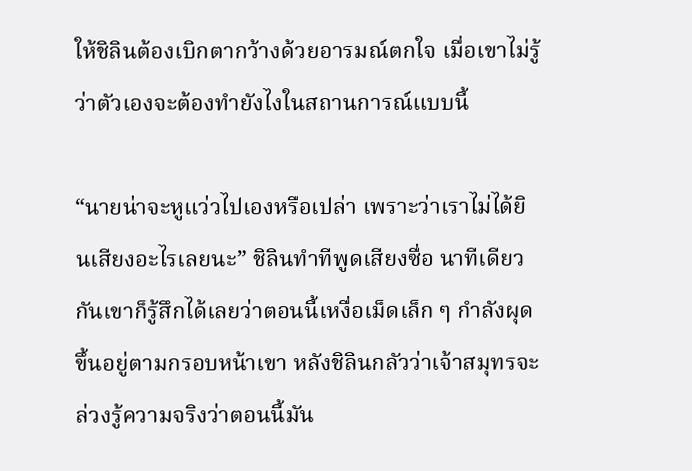ให้ชิลินต้องเบิกตากว้างด้วยอารมณ์ตกใจ เมื่อเขาไม่รู้ว่าตัวเองจะต้องทำยังไงในสถานการณ์แบบนี้

“นายน่าจะหูแว่วไปเองหรือเปล่า เพราะว่าเราไม่ได้ยินเสียงอะไรเลยนะ” ชิลินทำทีพูดเสียงซื่อ นาทีเดียวกันเขาก็รู้สึกได้เลยว่าตอนนี้เหงื่อเม็ดเล็ก ๆ กำลังผุดขึ้นอยู่ตามกรอบหน้าเขา หลังชิลินกลัวว่าเจ้าสมุทรจะล่วงรู้ความจริงว่าตอนนี้มัน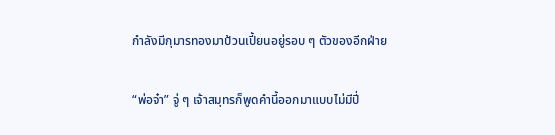กำลังมีกุมารทองมาป้วนเปี้ยนอยู่รอบ ๆ ตัวของอีกฝ่าย

“พ่อจ๋า” จู่ ๆ เจ้าสมุทรก็พูดคำนี้ออกมาแบบไม่มีปี่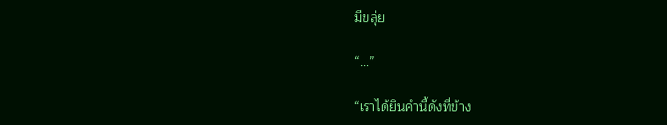มีขลุ่ย

“…”

“เราได้ยินคำนี้ดังที่ข้าง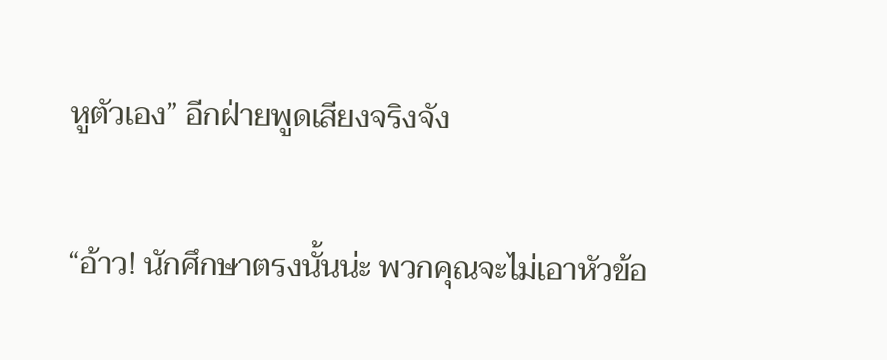หูตัวเอง” อีกฝ่ายพูดเสียงจริงจัง

“อ้าว! นักศึกษาตรงนั้นน่ะ พวกคุณจะไม่เอาหัวข้อ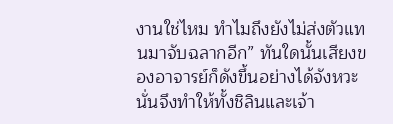งานใช่ไหม ทำไมถึงยังไม่ส่งตัวแทนมาจับฉลากอีก” ทันใดนั้นเสียงของอาจารย์ก็ดังขึ้นอย่างได้จังหวะ นั่นจึงทำให้ทั้งชิลินและเจ้า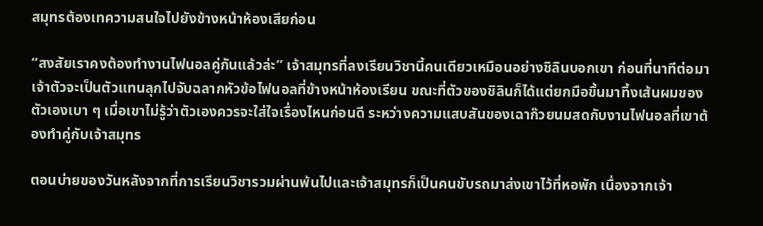สมุทรต้องเทความสนใจไปยังข้างหน้าห้องเสียก่อน

“สงสัยเราคงต้องทำงานไฟนอลคู่กันแล้วล่ะ” เจ้าสมุทรที่ลงเรียนวิชานี้คนเดียวเหมือนอย่างชิลินบอกเขา ก่อนที่นาทีต่อมาเจ้าตัวจะเป็นตัวแทนลุกไปจับฉลากหัวข้อไฟนอลที่ข้างหน้าห้องเรียน ขณะที่ตัวของชิลินก็ได้แต่ยกมือขึ้นมาทึ้งเส้นผมของตัวเองเบา ๆ เมื่อเขาไม่รู้ว่าตัวเองควรจะใส่ใจเรื่องไหนก่อนดี ระหว่างความแสบสันของเฉาก๊วยนมสดกับงานไฟนอลที่เขาต้องทำคู่กับเจ้าสมุทร

ตอนบ่ายของวันหลังจากที่การเรียนวิชารวมผ่านพ้นไปและเจ้าสมุทรก็เป็นคนขับรถมาส่งเขาไว้ที่หอพัก เนื่องจากเจ้า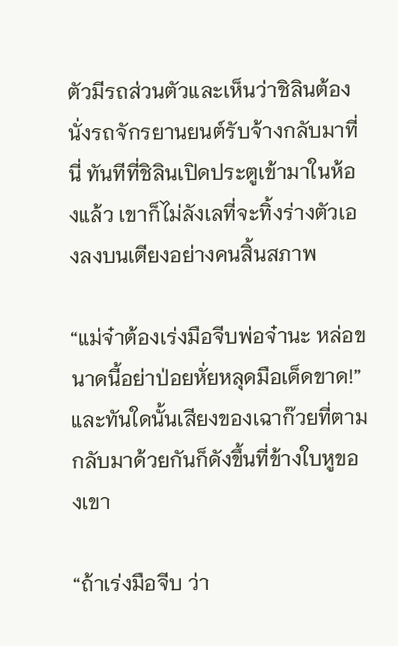ตัวมีรถส่วนตัวและเห็นว่าชิลินต้องนั่งรถจักรยานยนต์รับจ้างกลับมาที่นี่ ทันทีที่ชิลินเปิดประตูเข้ามาในห้องแล้ว เขาก็ไม่ลังเลที่จะทิ้งร่างตัวเองลงบนเตียงอย่างคนสิ้นสภาพ

“แม่จ๋าต้องเร่งมือจีบพ่อจ๋านะ หล่อขนาดนี้อย่าป่อยหั่ยหลุดมือเด็ดขาด!” และทันใดนั้นเสียงของเฉาก๊วยที่ตามกลับมาด้วยกันก็ดังขึ้นที่ข้างใบหูของเขา

“ถ้าเร่งมือจีบ ว่า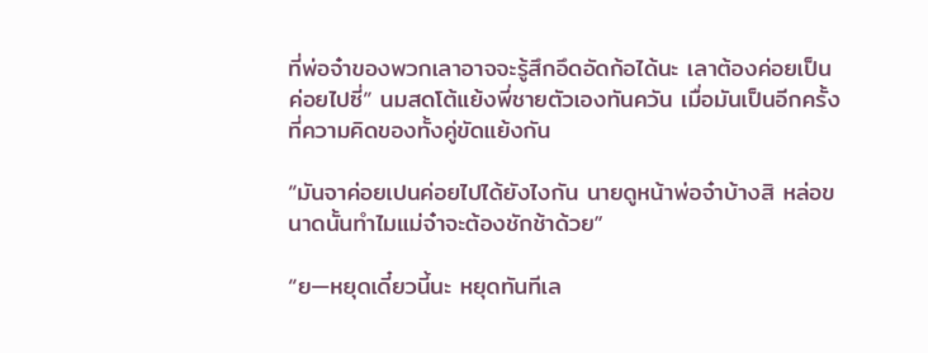ที่พ่อจ๋าของพวกเลาอาจจะรู้สึกอึดอัดก้อได้นะ เลาต้องค่อยเป็นค่อยไปซี่” นมสดโต้แย้งพี่ชายตัวเองทันควัน เมื่อมันเป็นอีกครั้งที่ความคิดของทั้งคู่ขัดแย้งกัน

“มันจาค่อยเปนค่อยไปได้ยังไงกัน นายดูหน้าพ่อจ๋าบ้างสิ หล่อขนาดนั้นทำไมแม่จ๋าจะต้องชักช้าด้วย”

“ย—หยุดเดี๋ยวนี้นะ หยุดทันทีเล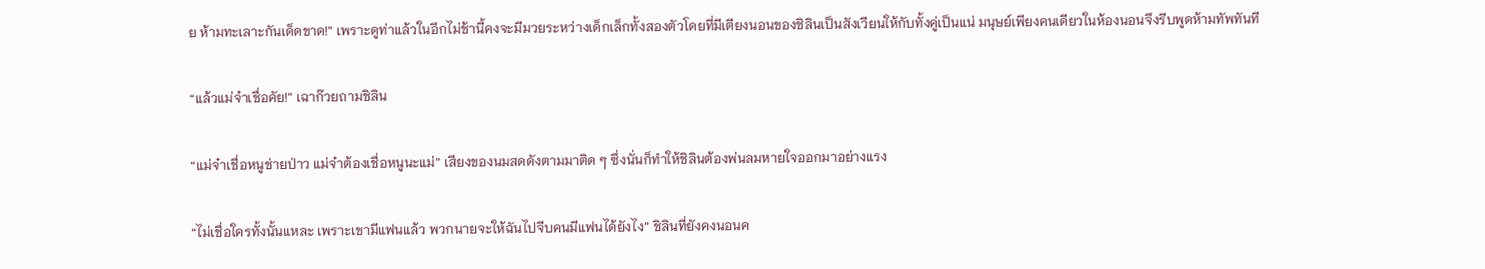ย ห้ามทะเลาะกันเด็ดขาด!” เพราะดูท่าแล้วในอีกไม่ช้านี้คงจะมีมวยระหว่างเด็กเล็กทั้งสองตัวโดยที่มีเตียงนอนของชิลินเป็นสังเวียนให้กับทั้งคู่เป็นแน่ มนุษย์เพียงคนเดียวในห้องนอนจึงรีบพูดห้ามทัพทันที

“แล้วแม่จ๋าเชื่อคัย!” เฉาก๊วยถามชิลิน

“แม่จ๋าเชื่อหนูช่ายป่าว แม่จ๋าต้องเชื่อหนูนะแม่” เสียงของนมสดดังตามมาติด ๆ ซึ่งนั่นก็ทำให้ชิลินต้องพ่นลมหายใจออกมาอย่างแรง

“ไม่เชื่อใครทั้งนั้นแหละ เพราะเขามีแฟนแล้ว พวกนายจะให้ฉันไปจีบคนมีแฟนได้ยังไง” ชิลินที่ยังคงนอนค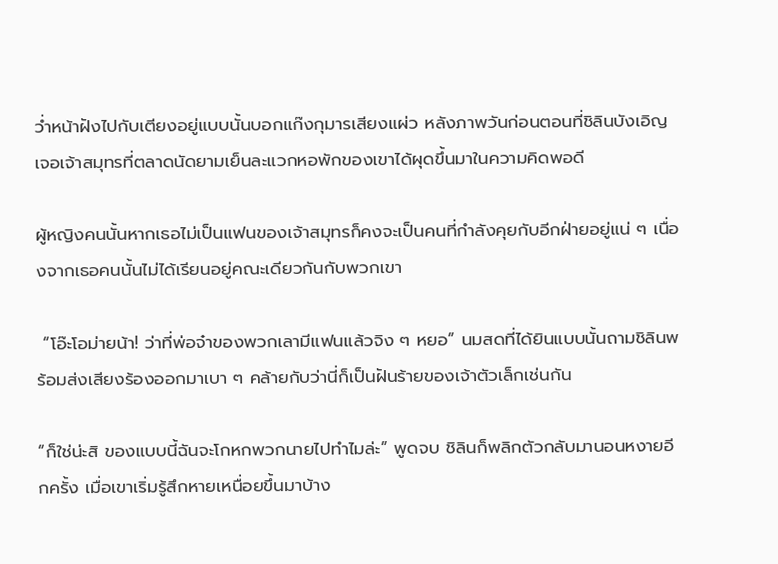ว่ำหน้าฝังไปกับเตียงอยู่แบบนั้นบอกแก๊งกุมารเสียงแผ่ว หลังภาพวันก่อนตอนที่ชิลินบังเอิญเจอเจ้าสมุทรที่ตลาดนัดยามเย็นละแวกหอพักของเขาได้ผุดขึ้นมาในความคิดพอดี

ผู้หญิงคนนั้นหากเธอไม่เป็นแฟนของเจ้าสมุทรก็คงจะเป็นคนที่กำลังคุยกับอีกฝ่ายอยู่แน่ ๆ เนื่องจากเธอคนนั้นไม่ได้เรียนอยู่คณะเดียวกันกับพวกเขา

 “โอ๊ะโอม่ายน้า! ว่าที่พ่อจ๋าของพวกเลามีแฟนแล้วจิง ๆ หยอ” นมสดที่ได้ยินแบบนั้นถามชิลินพร้อมส่งเสียงร้องออกมาเบา ๆ คล้ายกับว่านี่ก็เป็นฝันร้ายของเจ้าตัวเล็กเช่นกัน

“ก็ใช่น่ะสิ ของแบบนี้ฉันจะโกหกพวกนายไปทำไมล่ะ” พูดจบ ชิลินก็พลิกตัวกลับมานอนหงายอีกครั้ง เมื่อเขาเริ่มรู้สึกหายเหนื่อยขึ้นมาบ้าง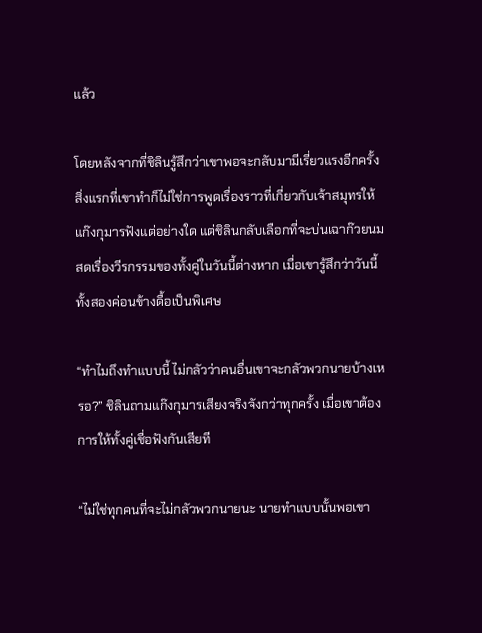แล้ว

โดยหลังจากที่ชิลินรู้สึกว่าเขาพอจะกลับมามีเรี่ยวแรงอีกครั้ง สิ่งแรกที่เขาทำก็ไม่ใช่การพูดเรื่องราวที่เกี่ยวกับเจ้าสมุทรให้แก๊งกุมารฟังแต่อย่างใด แต่ชิลินกลับเลือกที่จะบ่นเฉาก๊วยนมสดเรื่องวีรกรรมของทั้งคู่ในวันนี้ต่างหาก เมื่อเขารู้สึกว่าวันนี้ทั้งสองค่อนข้างดื้อเป็นพิเศษ

“ทำไมถึงทำแบบนี้ ไม่กลัวว่าคนอื่นเขาจะกลัวพวกนายบ้างเหรอ?” ชิลินถามแก๊งกุมารเสียงจริงจังกว่าทุกครั้ง เมื่อเขาต้องการให้ทั้งคู่เชื่อฟังกันเสียที

“ไม่ใช่ทุกคนที่จะไม่กลัวพวกนายนะ นายทำแบบนั้นพอเขา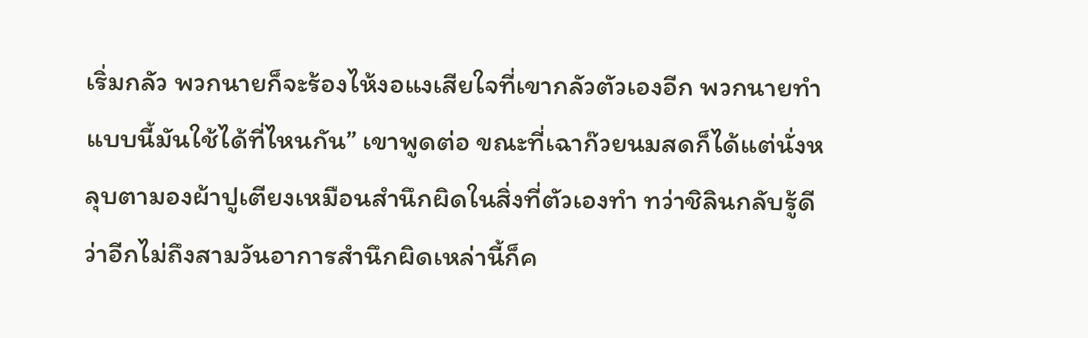เริ่มกลัว พวกนายก็จะร้องไห้งอแงเสียใจที่เขากลัวตัวเองอีก พวกนายทำแบบนี้มันใช้ได้ที่ไหนกัน” เขาพูดต่อ ขณะที่เฉาก๊วยนมสดก็ได้แต่นั่งหลุบตามองผ้าปูเตียงเหมือนสำนึกผิดในสิ่งที่ตัวเองทำ ทว่าชิลินกลับรู้ดีว่าอีกไม่ถึงสามวันอาการสำนึกผิดเหล่านี้ก็ค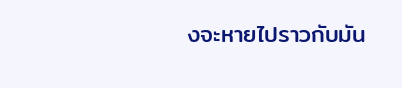งจะหายไปราวกับมัน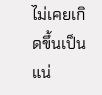ไม่เคยเกิดขึ้นเป็นแน่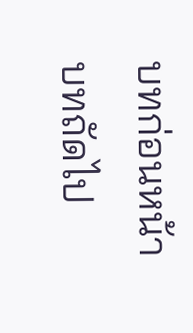บทก่อนหน้า
บทถัดไป